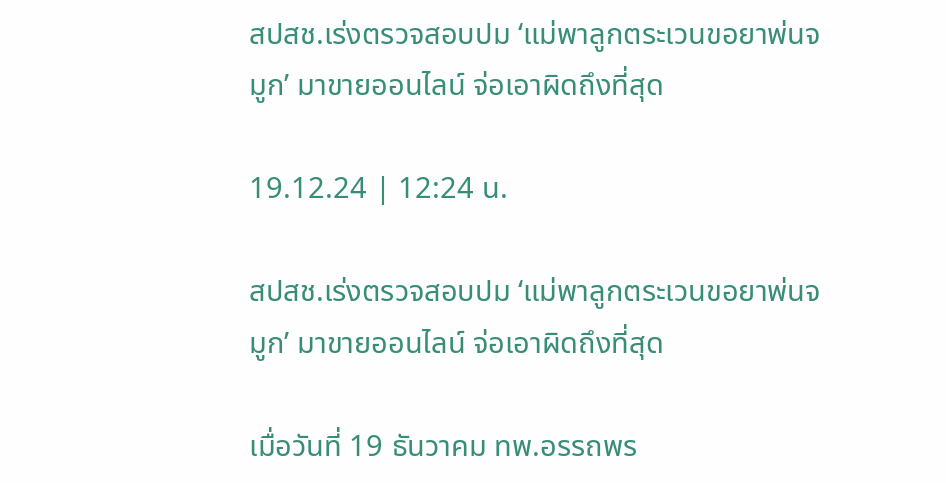สปสช.เร่งตรวจสอบปม ‘แม่พาลูกตระเวนขอยาพ่นจมูก’ มาขายออนไลน์ จ่อเอาผิดถึงที่สุด

19.12.24 | 12:24 น.

สปสช.เร่งตรวจสอบปม ‘แม่พาลูกตระเวนขอยาพ่นจมูก’ มาขายออนไลน์ จ่อเอาผิดถึงที่สุด

เมื่อวันที่ 19 ธันวาคม ทพ.อรรถพร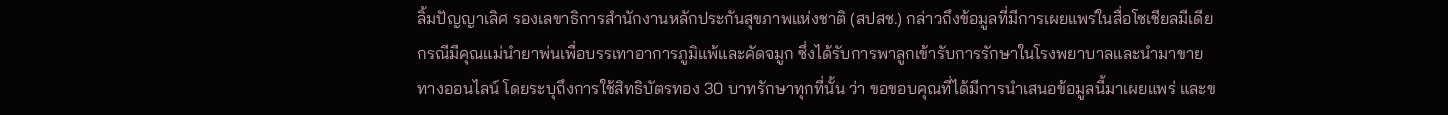ลิ้มปัญญาเลิศ รองเลขาธิการสำนักงานหลักประกันสุขภาพแห่งชาติ (สปสช.) กล่าวถึงข้อมูลที่มีการเผยแพร่ในสื่อโซเชียลมีเดีย กรณีมีคุณแม่นำยาพ่นเพื่อบรรเทาอาการภูมิแพ้และคัดจมูก ซึ่งได้รับการพาลูกเข้ารับการรักษาในโรงพยาบาลและนำมาขายทางออนไลน์ โดยระบุถึงการใช้สิทธิบัตรทอง 30 บาทรักษาทุกที่นั้น ว่า ขอขอบคุณที่ได้มีการนำเสนอข้อมูลนี้มาเผยแพร่ และข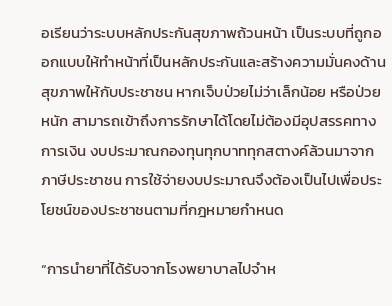อเรียนว่าระบบหลักประกันสุขภาพถ้วนหน้า เป็นระบบที่ถูกออกแบบให้ทำหน้าที่เป็นหลักประกันและสร้างความมั่นคงด้านสุขภาพให้กับประชาชน หากเจ็บป่วยไม่ว่าเล็กน้อย หรือป่วยหนัก สามารถเข้าถึงการรักษาได้โดยไม่ต้องมีอุปสรรคทางการเงิน งบประมาณกองทุนทุกบาททุกสตางค์ล้วนมาจากภาษีประชาชน การใช้จ่ายงบประมาณจึงต้องเป็นไปเพื่อประโยชน์ของประชาชนตามที่กฎหมายกำหนด

“การนำยาที่ได้รับจากโรงพยาบาลไปจำห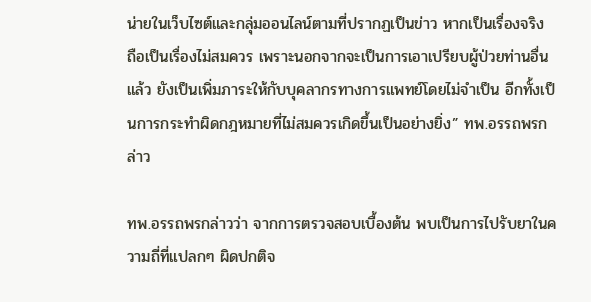น่ายในเว็บไซต์และกลุ่มออนไลน์ตามที่ปรากฏเป็นข่าว หากเป็นเรื่องจริง ถือเป็นเรื่องไม่สมควร เพราะนอกจากจะเป็นการเอาเปรียบผู้ป่วยท่านอื่นแล้ว ยังเป็นเพิ่มภาระให้กับบุคลากรทางการแพทย์โดยไม่จำเป็น อีกทั้งเป็นการกระทำผิดกฎหมายที่ไม่สมควรเกิดขึ้นเป็นอย่างยิ่ง” ทพ.อรรถพรกล่าว

ทพ.อรรถพรกล่าวว่า จากการตรวจสอบเบื้องต้น พบเป็นการไปรับยาในความถี่ที่แปลกๆ ผิดปกติจ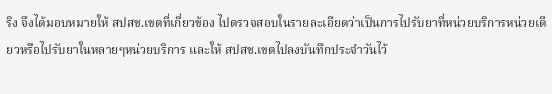ริง จึงได้มอบหมายให้ สปสช.เขตที่เกี่ยวข้อง ไปตรวจสอบในรายละเอียดว่าเป็นการไปรับยาที่หน่วยบริการหน่วยเดียวหรือไปรับยาในหลายๆหน่วยบริการ และให้ สปสช.เขตไปลงบันทึกประจำวันไว้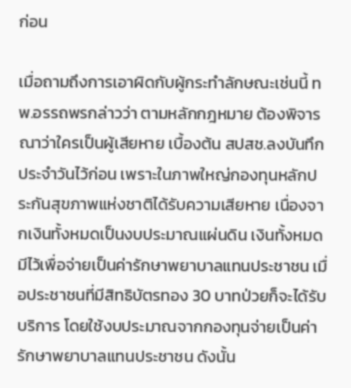ก่อน

เมื่อถามถึงการเอาผิดกับผู้กระทำลักษณะเช่นนี้ ทพ.อรรถพรกล่าวว่า ตามหลักกฎหมาย ต้องพิจารณาว่าใครเป็นผู้เสียหาย เบื้องต้น สปสช.ลงบันทึกประจำวันไว้ก่อน เพราะในภาพใหญ่กองทุนหลักประกันสุขภาพแห่งชาติได้รับความเสียหาย เนื่องจากเงินทั้งหมดเป็นงบประมาณแผ่นดิน เงินทั้งหมดมีไว้เพื่อจ่ายเป็นค่ารักษาพยาบาลแทนประชาชน เมื่อประชาชนที่มีสิทธิบัตรทอง 30 บาทป่วยก็จะได้รับบริการ โดยใช้งบประมาณจากกองทุนจ่ายเป็นค่ารักษาพยาบาลแทนประชาชน ดังนั้น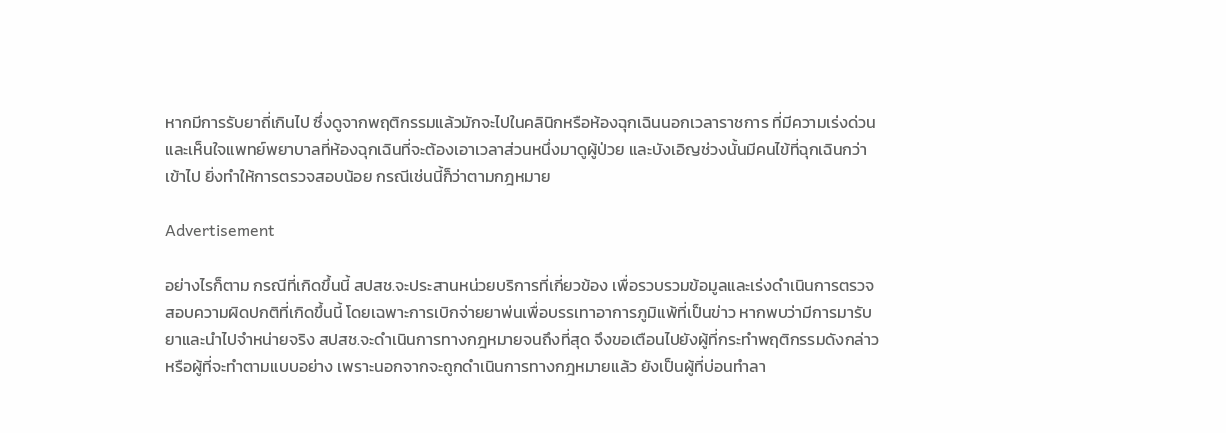หากมีการรับยาถี่เกินไป ซึ่งดูจากพฤติกรรมแล้วมักจะไปในคลินิกหรือห้องฉุกเฉินนอกเวลาราชการ ที่มีความเร่งด่วน และเห็นใจแพทย์พยาบาลที่ห้องฉุกเฉินที่จะต้องเอาเวลาส่วนหนึ่งมาดูผู้ป่วย และบังเอิญช่วงนั้นมีคนไข้ที่ฉุกเฉินกว่าเข้าไป ยิ่งทำให้การตรวจสอบน้อย กรณีเช่นนี้ก็ว่าตามกฎหมาย

Advertisement

อย่างไรก็ตาม กรณีที่เกิดขึ้นนี้ สปสช.จะประสานหน่วยบริการที่เกี่ยวข้อง เพื่อรวบรวมข้อมูลและเร่งดำเนินการตรวจสอบความผิดปกติที่เกิดขึ้นนี้ โดยเฉพาะการเบิกจ่ายยาพ่นเพื่อบรรเทาอาการภูมิแพ้ที่เป็นข่าว หากพบว่ามีการมารับยาและนำไปจำหน่ายจริง สปสช.จะดำเนินการทางกฎหมายจนถึงที่สุด จึงขอเตือนไปยังผู้ที่กระทำพฤติกรรมดังกล่าวหรือผู้ที่จะทำตามแบบอย่าง เพราะนอกจากจะถูกดำเนินการทางกฎหมายแล้ว ยังเป็นผู้ที่บ่อนทำลา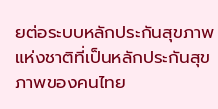ยต่อระบบหลักประกันสุขภาพแห่งชาติที่เป็นหลักประกันสุขภาพของคนไทย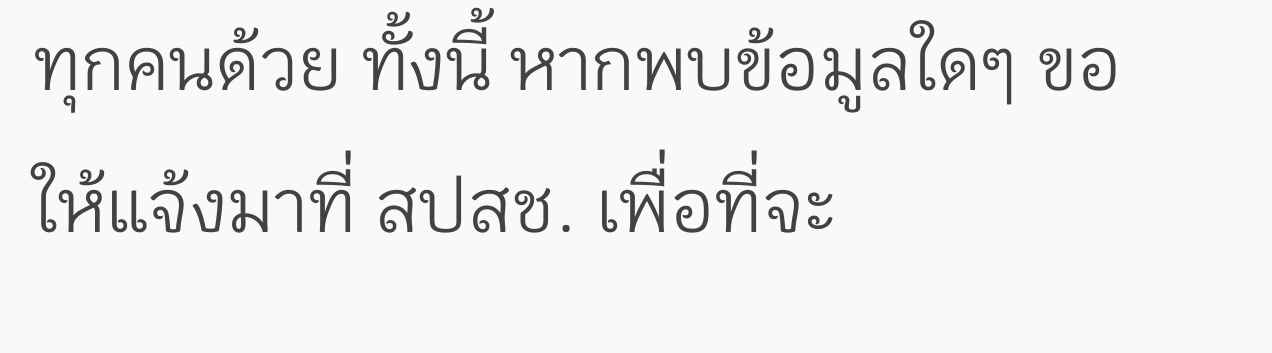ทุกคนด้วย ทั้งนี้ หากพบข้อมูลใดๆ ขอให้แจ้งมาที่ สปสช. เพื่อที่จะ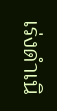เร่งดำเนิ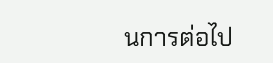นการต่อไป